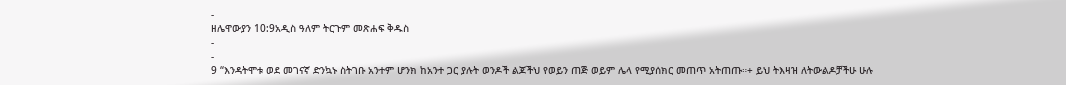-
ዘሌዋውያን 10:9አዲስ ዓለም ትርጉም መጽሐፍ ቅዱስ
-
-
9 “እንዳትሞቱ ወደ መገናኛ ድንኳኑ ስትገቡ አንተም ሆንክ ከአንተ ጋር ያሉት ወንዶች ልጆችህ የወይን ጠጅ ወይም ሌላ የሚያሰክር መጠጥ አትጠጡ።+ ይህ ትእዛዝ ለትውልዶቻችሁ ሁሉ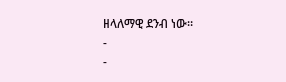ዘላለማዊ ደንብ ነው።
-
-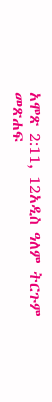አሞጽ 2:11, 12አዲስ ዓለም ትርጉም መጽሐፍ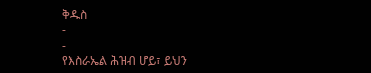ቅዱስ
-
-
የእስራኤል ሕዝብ ሆይ፣ ይህን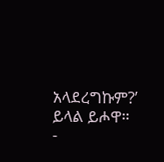አላደረግኩም?’ ይላል ይሖዋ።
-